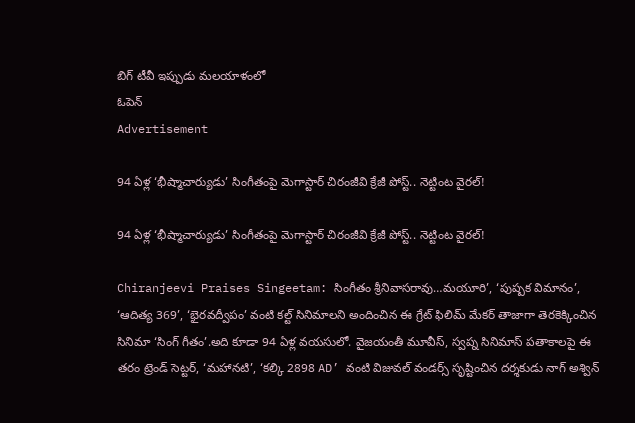బిగ్ టీవీ ఇప్పుడు మలయాళంలో
ఓపెన్
Advertisement

94 ఏళ్ల ‘భీష్మాచార్యుడు’ సింగీతంపై మెగాస్టార్ చిరంజీవి క్రేజీ పోస్ట్.. నెట్టింట వైరల్!

94 ఏళ్ల ‘భీష్మాచార్యుడు’ సింగీతంపై మెగాస్టార్ చిరంజీవి క్రేజీ పోస్ట్.. నెట్టింట వైరల్!

Chiranjeevi Praises Singeetam: సింగీతం శ్రీనివాసరావు…మయూరి’, ‘పుష్పక విమానం’, ‘ఆదిత్య 369’, ‘భైరవద్వీపం’ వంటి కల్ట్ సినిమాలని అందించిన ఈ గ్రేట్ ఫిలిమ్ మేకర్ తాజాగా తెరకెక్కించిన సినిమా ‘సింగ్ గీతం’.అది కూడా 94 ఏళ్ల వయసులో. వైజయంతీ మూవీస్, స్వప్న సినిమాస్ పతాకాలపై ఈ తరం ట్రెండ్ సెట్టర్, ‘మహానటి’, ‘కల్కి 2898 AD’ వంటి విజువల్ వండర్స్ సృష్టించిన దర్శకుడు నాగ్ అశ్విన్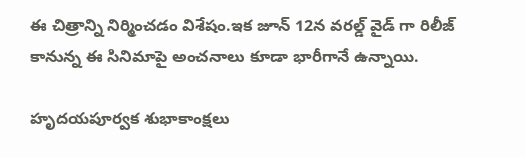ఈ చిత్రాన్ని నిర్మించడం విశేషం.ఇక జూన్ 12న వరల్డ్ వైడ్ గా రిలీజ్ కానున్న ఈ సినిమాపై అంచనాలు కూడా భారీగానే ఉన్నాయి.

హృదయపూర్వక శుభాకాంక్షలు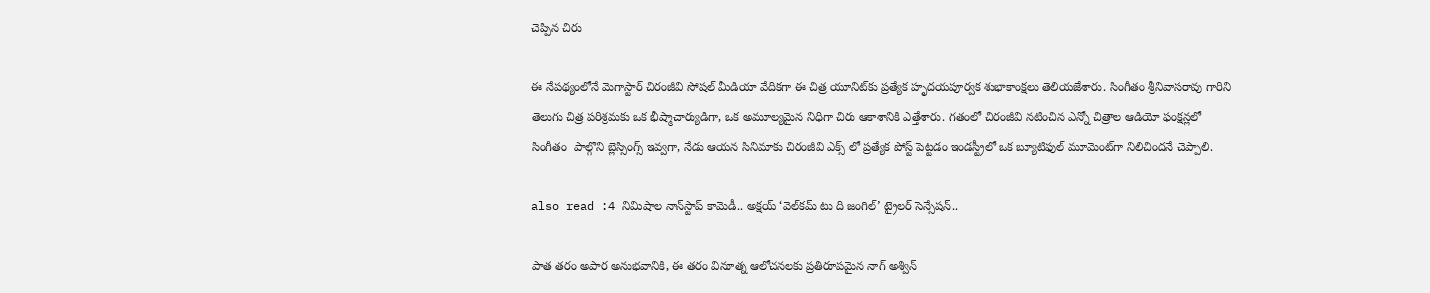చెప్పిన చిరు

ఈ నేపథ్యంలోనే మెగాస్టార్ చిరంజీవి సోషల్ మీడియా వేదికగా ఈ చిత్ర యూనిట్‌కు ప్రత్యేక హృదయపూర్వక శుభాకాంక్షలు తెలియజేశారు. సింగీతం శ్రీనివాసరావు గారిని తెలుగు చిత్ర పరిశ్రమకు ఒక భీష్మాచార్యుడిగా, ఒక అమూల్యమైన నిధిగా చిరు ఆకాశానికి ఎత్తేశారు. గతంలో చిరంజీవి నటించిన ఎన్నో చిత్రాల ఆడియో ఫంక్షన్లలో సింగీతం  పాల్గొని బ్లెస్సింగ్స్ ఇవ్వగా, నేడు ఆయన సినిమాకు చిరంజీవి ఎక్స్ లో ప్రత్యేక పోస్ట్ పెట్టడం ఇండస్ట్రీలో ఒక బ్యూటిఫుల్ మూమెంట్‌గా నిలిచిందనే చెప్పాలి.

also read :4 నిమిషాల నాన్‌స్టాప్ కామెడీ.. అక్షయ్ ‘వెల్‌కమ్ టు ది జంగిల్’ ట్రైలర్ సెన్సేషన్..

పాత తరం అపార అనుభవానికి, ఈ తరం వినూత్న ఆలోచనలకు ప్రతిరూపమైన నాగ్ అశ్విన్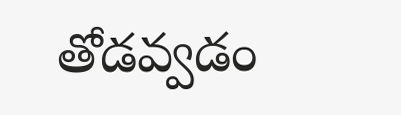తోడవ్వడం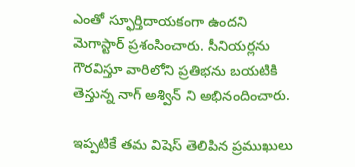ఎంతో స్ఫూర్తిదాయకంగా ఉందని మెగాస్టార్ ప్రశంసించారు. సీనియర్లను గౌరవిస్తూ వారిలోని ప్రతిభను బయటికి తెస్తున్న నాగ్ అశ్విన్ ని అభినందించారు.

ఇప్పటికే తమ విషెస్ తెలిపిన ప్రముఖులు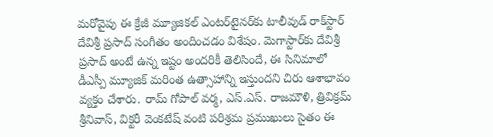మరోవైపు ఈ క్రేజీ మ్యూజికల్ ఎంటర్‌టైనర్‌కు టాలీవుడ్ రాక్‌స్టార్ దేవిశ్రీ ప్రసాద్ సంగీతం అందించడం విశేషం. మెగాస్టార్‌కు దేవిశ్రీ ప్రసాద్ అంటే ఉన్న ఇష్టం అందరికీ తెలిసిందే, ఈ సినిమాలో డీఎస్పీ మ్యూజిక్ మరింత ఉత్సాహాన్ని ఇస్తుందని చిరు ఆశాభావం వ్యక్తం చేశారు. రామ్ గోపాల్ వర్మ, ఎస్.ఎస్. రాజమౌళి, త్రివిక్రమ్ శ్రీనివాస్, విక్టరీ వెంకటేష్ వంటి పరిశ్రమ ప్రముఖులు సైతం ఈ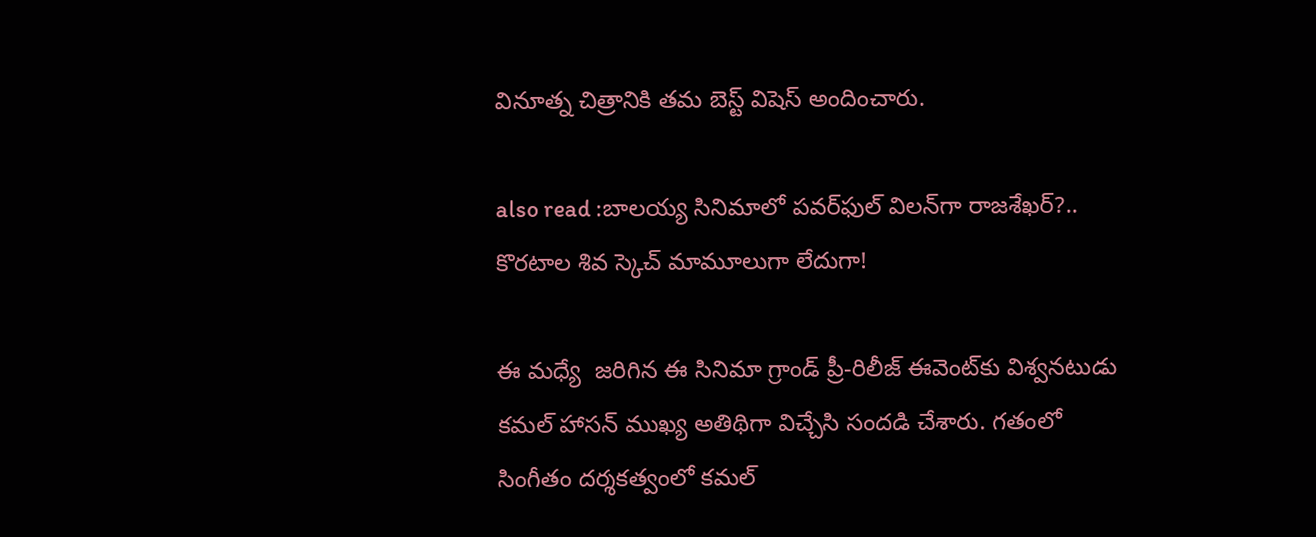వినూత్న చిత్రానికి తమ బెస్ట్ విషెస్ అందించారు.

also read :బాలయ్య సినిమాలో పవర్‌ఫుల్ విలన్‌గా రాజశేఖర్?.. కొరటాల శివ స్కెచ్ మామూలుగా లేదుగా!

ఈ మధ్యే  జరిగిన ఈ సినిమా గ్రాండ్ ప్రీ-రిలీజ్ ఈవెంట్‌కు విశ్వనటుడు కమల్ హాసన్ ముఖ్య అతిథిగా విచ్చేసి సందడి చేశారు. గతంలో సింగీతం దర్శకత్వంలో కమల్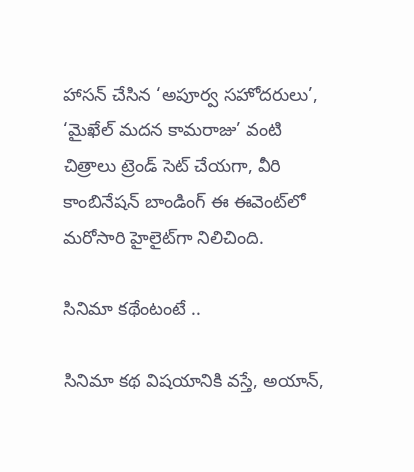హాసన్ చేసిన ‘అపూర్వ సహోదరులు’, ‘మైఖేల్ మదన కామరాజు’ వంటి చిత్రాలు ట్రెండ్ సెట్ చేయగా, వీరి కాంబినేషన్ బాండింగ్ ఈ ఈవెంట్‌లో మరోసారి హైలైట్‌గా నిలిచింది.

సినిమా కథేంటంటే ..

సినిమా కథ విషయానికి వస్తే, అయాన్,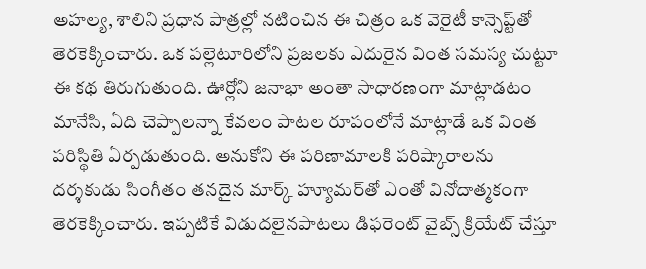అహల్య, శాలిని ప్రధాన పాత్రల్లో నటించిన ఈ చిత్రం ఒక వెరైటీ కాన్సెప్ట్‌తో తెరకెక్కించారు. ఒక పల్లెటూరిలోని ప్రజలకు ఎదురైన వింత సమస్య చుట్టూ ఈ కథ తిరుగుతుంది. ఊర్లోని జనాభా అంతా సాధారణంగా మాట్లాడటం మానేసి, ఏది చెప్పాలన్నా కేవలం పాటల రూపంలోనే మాట్లాడే ఒక వింత పరిస్థితి ఏర్పడుతుంది. అనుకోని ఈ పరిణామాలకి పరిష్కారాలను దర్శకుడు సింగీతం తనదైన మార్క్ హ్యూమర్‌తో ఎంతో వినోదాత్మకంగా తెరకెక్కించారు. ఇప్పటికే విడుదలైనపాటలు డిఫరెంట్ వైబ్స్ క్రియేట్ చేస్తూ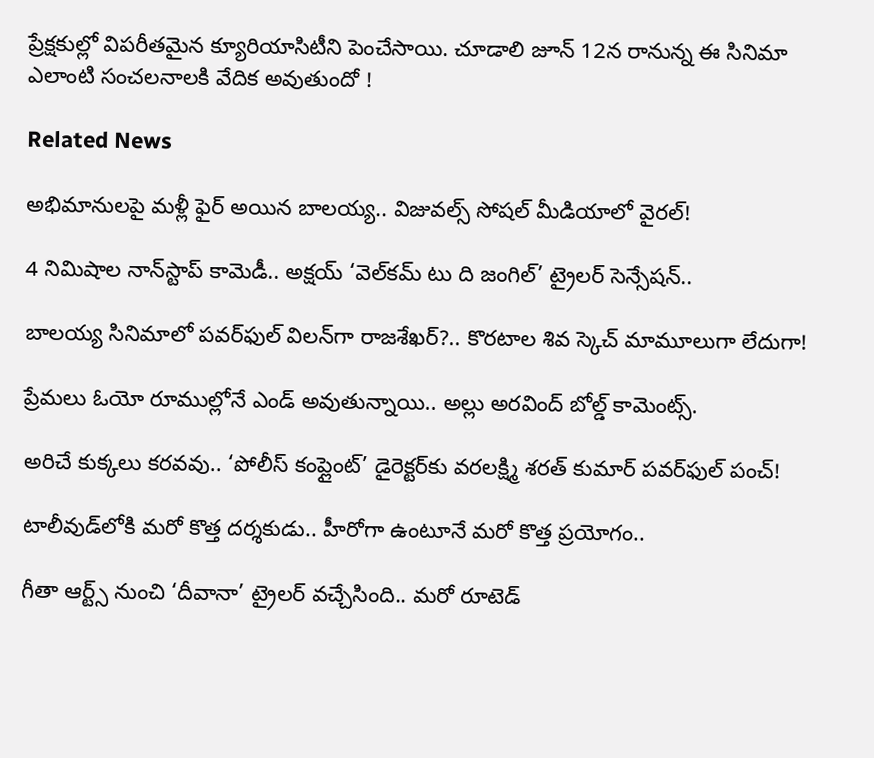ప్రేక్షకుల్లో విపరీతమైన క్యూరియాసిటీని పెంచేసాయి. చూడాలి జూన్ 12న రానున్న ఈ సినిమా ఎలాంటి సంచలనాలకి వేదిక అవుతుందో !

Related News

అభిమానులపై మళ్లీ ఫైర్ అయిన బాలయ్య.. విజువల్స్ సోషల్ మీడియాలో వైరల్!

4 నిమిషాల నాన్‌స్టాప్ కామెడీ.. అక్షయ్ ‘వెల్‌కమ్ టు ది జంగిల్’ ట్రైలర్ సెన్సేషన్..

బాలయ్య సినిమాలో పవర్‌ఫుల్ విలన్‌గా రాజశేఖర్?.. కొరటాల శివ స్కెచ్ మామూలుగా లేదుగా!

ప్రేమలు ఓయో రూముల్లోనే ఎండ్ అవుతున్నాయి.. అల్లు అరవింద్ బోల్డ్ కామెంట్స్.

అరిచే కుక్కలు కరవవు.. ‘పోలీస్ కంప్లైంట్’ డైరెక్టర్‌కు వరలక్ష్మి శరత్ కుమార్ పవర్‌ఫుల్ పంచ్!

టాలీవుడ్‌లోకి మరో కొత్త దర్శకుడు.. హీరోగా ఉంటూనే మరో కొత్త ప్రయోగం..

గీతా ఆర్ట్స్ నుంచి ‘దీవానా’ ట్రైలర్ వచ్చేసింది.. మరో రూటెడ్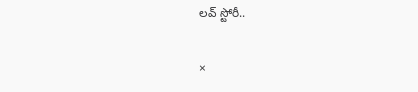లవ్ స్టోరీ..

×